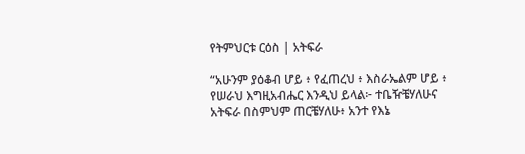የትምህርቱ ርዕስ | አትፍራ

“አሁንም ያዕቆብ ሆይ ፥ የፈጠረህ ፥ እስራኤልም ሆይ ፥ የሠራህ እግዚአብሔር እንዲህ ይላል፦ ተቤዥቼሃለሁና አትፍራ በስምህም ጠርቼሃለሁ፥ አንተ የእኔ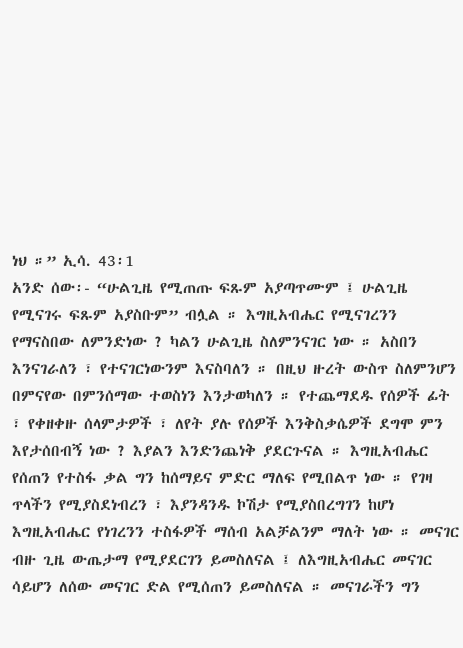ነህ ።” ኢሳ. 43፡1
አንድ ሰው፡- “ሁልጊዜ የሚጠጡ ፍጹም አያጣጥሙም ፤ ሁልጊዜ የሚናገሩ ፍጹም አያስቡም” ብሏል ። እግዚአብሔር የሚናገረንን የማናስበው ለምንድነው ? ካልን ሁልጊዜ ስለምንናገር ነው ። አስበን እንናገራለን ፣ የተናገርነውንም እናስባለን ። በዚህ ዙረት ውስጥ ስለምንሆን በምናየው በምንሰማው ተወስነን እንታወካለን ። የተጨማደዱ የሰዎች ፊት ፣ የቀዘቀዙ ሰላምታዎች ፣ ለየት ያሉ የሰዎች እንቅስቃሴዎች ደግሞ ምን እየታሰበብኝ ነው ? እያልን እንድንጨነቅ ያደርጉናል ። እግዚአብሔር የሰጠን የተስፋ ቃል ግን ከሰማይና ምድር ማለፍ የሚበልጥ ነው ። የገዛ ጥላችን የሚያስደነብረን ፣ እያንዳንዱ ኮሽታ የሚያስበረግገን ከሆነ እግዚአብሔር የነገረንን ተስፋዎች ማሰብ አልቻልንም ማለት ነው ። መናገር ብዙ ጊዜ ውጤታማ የሚያደርገን ይመስለናል ፤ ለእግዚአብሔር መናገር ሳይሆን ለሰው መናገር ድል የሚሰጠን ይመስለናል ። መናገራችን ግን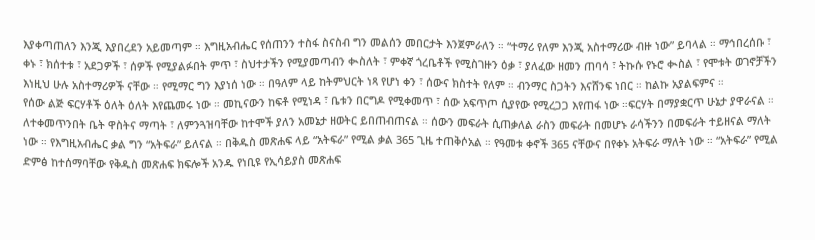እያቀጣጠለን እንጂ እያበረደን አይመጣም ። እግዚአብሔር የሰጠንን ተስፋ ስናስብ ግን መልሰን መበርታት እንጀምራለን ። “ተማሪ የለም እንጂ አስተማሪው ብዙ ነው” ይባላል ። ማኅበረሰቡ ፣ ቀኑ ፣ ክሰተቱ ፣ አደጋዎች ፣ ሰዎች የሚያልፉበት ምጥ ፣ ስህተታችን የሚያመጣብን ቊስለት ፣ ምቀኛ ጎረቤቶች የሚስገዙን ዕቃ ፣ ያለፈው ዘመን ጠባሳ ፣ ትኩሱ የኑሮ ቊስል ፣ የሞቱት ወገኖቻችን እነዚህ ሁሉ አስተማሪዎች ናቸው ። የሚማር ግን እያነሰ ነው ። በዓለም ላይ ከትምህርት ነጻ የሆነ ቀን ፣ ሰውና ክስተት የለም ። ብንማር ስጋትን እናሸንፍ ነበር ። ከልኩ አያልፍምና ።
የሰው ልጅ ፍርሃቶች ዕለት ዕለት እየጨመሩ ነው ። መኪናውን ከፍቶ የሚነዳ ፣ ቤቱን በርግዶ የሚቀመጥ ፣ ሰው አፍጥጦ ሲያየው የሚረጋጋ እየጠፋ ነው ።ፍርሃት በማያቋርጥ ሁኔታ ያዋራናል ። ለተቀመጥንበት ቤት ዋስትና ማጣት ፣ ለምንጓዝባቸው ከተሞች ያለን አመኔታ ዘወትር ይበጠብጠናል ። ሰውን መፍራት ሲጠቃለል ራስን መፍራት በመሆኑ ራሳችንን በመፍራት ተይዘናል ማለት ነው ። የእግዚአብሔር ቃል ግን “አትፍራ” ይለናል ። በቅዱስ መጽሐፍ ላይ “አትፍራ” የሚል ቃል 365 ጊዜ ተጠቅሶአል ። የዓመቱ ቀኖች 365 ናቸውና በየቀኑ አትፍራ ማለት ነው ። “አትፍራ” የሚል ድምፅ ከተሰማባቸው የቅዱስ መጽሐፍ ክፍሎች አንዱ የነቢዩ የኢሳይያስ መጽሐፍ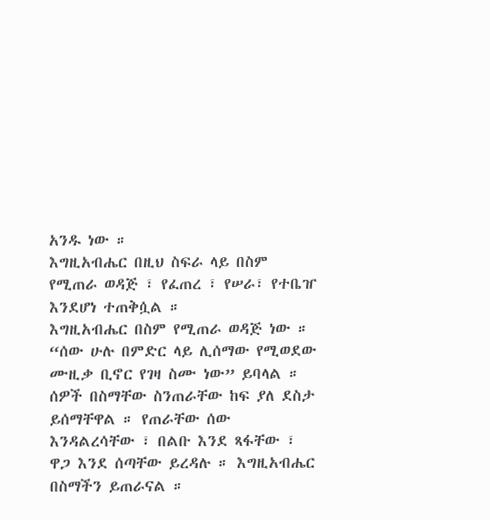አንዱ ነው ።
እግዚአብሔር በዚህ ስፍራ ላይ በስም የሚጠራ ወዳጅ ፣ የፈጠረ ፣ የሠራ፣ የተቤዠ እንደሆነ ተጠቅሷል ።
እግዚአብሔር በስም የሚጠራ ወዳጅ ነው ። “ሰው ሁሉ በምድር ላይ ሊሰማው የሚወደው ሙዚቃ ቢኖር የገዛ ስሙ ነው” ይባላል ። ሰዎች በስማቸው ስንጠራቸው ከፍ ያለ ደስታ ይሰማቸዋል ። የጠራቸው ሰው እንዳልረሳቸው ፣ በልቡ እንደ ጻፋቸው ፣ ዋጋ እንደ ሰጣቸው ይረዳሉ ። እግዚአብሔር በስማችን ይጠራናል ።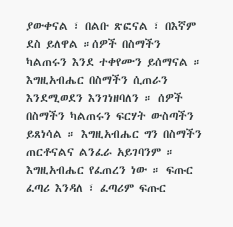ያውቀናል ፣ በልቡ ጽፎናል ፣ በእኛም ደስ ይለዋል ።ሰዎች በስማችን ካልጠሩን እንደ ተቀየሙን ይሰማናል ። እግዚአብሔር በስማችን ሲጠራን እንደሚወደን እንገነዘባለን ። ሰዎች በስማችን ካልጠሩን ፍርሃት ውስጣችን ይጸነሳል ። እግዚአብሔር ግን በስማችን ጠርቶናልና ልንፈራ አይገባንም ።
እግዚአብሔር የፈጠረን ነው ። ፍጡር ፈጣሪ እንዳለ ፣ ፈጣሪም ፍጡር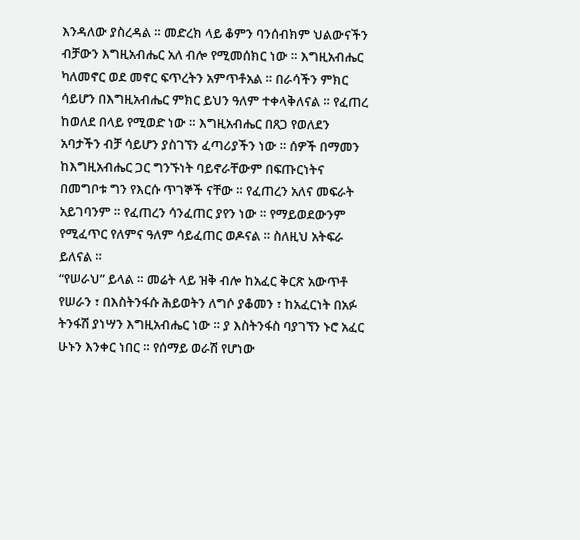እንዳለው ያስረዳል ። መድረክ ላይ ቆምን ባንሰብክም ህልውናችን ብቻውን እግዚአብሔር አለ ብሎ የሚመሰክር ነው ። እግዚአብሔር ካለመኖር ወደ መኖር ፍጥረትን አምጥቶአል ። በራሳችን ምክር ሳይሆን በእግዚአብሔር ምክር ይህን ዓለም ተቀላቅለናል ። የፈጠረ ከወለደ በላይ የሚወድ ነው ። እግዚአብሔር በጸጋ የወለደን አባታችን ብቻ ሳይሆን ያስገኘን ፈጣሪያችን ነው ። ሰዎች በማመን ከእግዚአብሔር ጋር ግንኙነት ባይኖራቸውም በፍጡርነትና በመግቦቱ ግን የእርሱ ጥገኞች ናቸው ። የፈጠረን አለና መፍራት አይገባንም ። የፈጠረን ሳንፈጠር ያየን ነው ። የማይወደውንም የሚፈጥር የለምና ዓለም ሳይፈጠር ወዶናል ። ስለዚህ አትፍራ ይለናል ።
“የሠራህ” ይላል ። መሬት ላይ ዝቅ ብሎ ከአፈር ቅርጽ አውጥቶ የሠራን ፣ በእስትንፋሱ ሕይወትን ለግሶ ያቆመን ፣ ከአፈርነት በአፉ ትንፋሽ ያነሣን እግዚአብሔር ነው ። ያ እስትንፋስ ባያገኘን ኑሮ አፈር ሁኑን እንቀር ነበር ። የሰማይ ወራሽ የሆነው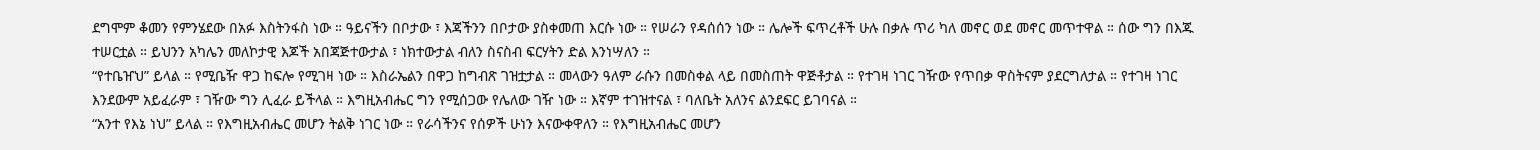ደግሞም ቆመን የምንሄደው በአፉ እስትንፋስ ነው ። ዓይናችን በቦታው ፣ እጃችንን በቦታው ያስቀመጠ እርሱ ነው ። የሠራን የዳሰሰን ነው ። ሌሎች ፍጥረቶች ሁሉ በቃሉ ጥሪ ካለ መኖር ወደ መኖር መጥተዋል ። ሰው ግን በእጁ ተሠርቷል ። ይህንን አካሌን መለኮታዊ እጆች አበጃጅተውታል ፣ ነክተውታል ብለን ስናስብ ፍርሃትን ድል እንነሣለን ።
“የተቤዠህ” ይላል ። የሚቤዥ ዋጋ ከፍሎ የሚገዛ ነው ። እስራኤልን በዋጋ ከግብጽ ገዝቷታል ። መላውን ዓለም ራሱን በመስቀል ላይ በመስጠት ዋጅቶታል ። የተገዛ ነገር ገዥው የጥበቃ ዋስትናም ያደርግለታል ። የተገዛ ነገር እንደውም አይፈራም ፣ ገዥው ግን ሊፈራ ይችላል ። እግዚአብሔር ግን የሚሰጋው የሌለው ገዥ ነው ። እኛም ተገዝተናል ፣ ባለቤት አለንና ልንደፍር ይገባናል ።
“አንተ የእኔ ነህ” ይላል ። የእግዚአብሔር መሆን ትልቅ ነገር ነው ። የራሳችንና የሰዎች ሁነን እናውቀዋለን ። የእግዚአብሔር መሆን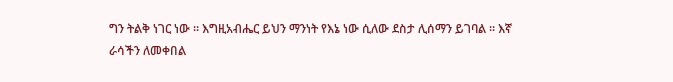ግን ትልቅ ነገር ነው ። እግዚአብሔር ይህን ማንነት የእኔ ነው ሲለው ደስታ ሊሰማን ይገባል ። እኛ ራሳችን ለመቀበል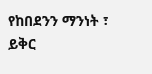የከበደንን ማንነት ፣ ይቅር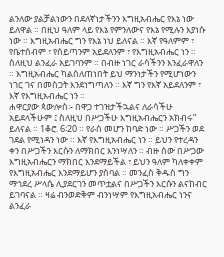ልንለው ያልቻልነውን በደለኛነታችንን እግዚአብሔር የእኔ ነው ይለዋል ። በዚህ ዓለም ላይ የእኔ የምንለውና የእኔ የሚሉን እያነሱ ነው ። እግዚአብሔር ግን የእኔ ነህ ይለናል ። እኛ የዓለምም ፣ የቤተሰብም ፣ የሰይጣንም አይደለንም ፣ የእግዚአብሔር ነን ። ስለዚህ ልንፈራ አይገባንም ። በብዙ ነገር ራሳችንን እንፈራዋለን ። እግዚአብሔር ካልሰለጠነበት ይህ ማንነታችን የሚሆነውን ነገር ገና በመስጋት እንደነግጣለን ። እኛ ግን የእኛ አይደለንም ፣ እኛ የእግዚአብሔር ነን ።
ሐዋርያው ጳውሎስ፡- በዋጋ ተገዝታችኋልና ለራሳችሁ አይደላችሁም ፤ ስለዚህ በሥጋችሁ እግዚአብሔርን አክብሩ” ይለናል ። 1ቆሮ. 6፡20 ። የራስ መሆን ከባድ ነው ። ሥጋችን ወደ ገደል የሚነዳን ነው ። እኛ የእግዚአብሔር ነን ። ይህን የተረዳን ቀን በሥጋችን እርሱን ለማክበር እንነሣለን ። ብዙ ሰው በሥጋው እግዚአብሔርን ማክበር እንደማይችል ፣ ይህን ዓለም ካለቀቀም የእግዚአብሔር እንደማይሆን ያስባል ። መንፈስ ቅዱስ ግን ማኅደረ ሥላሴ ሊያደርገን መጥቷልና በሥጋችን እርሱን ልናከብር ይገባናል ። ዛሬ ብንወድቅም ብንነሣም የእግዚአብሔር ነንና ልንፈራ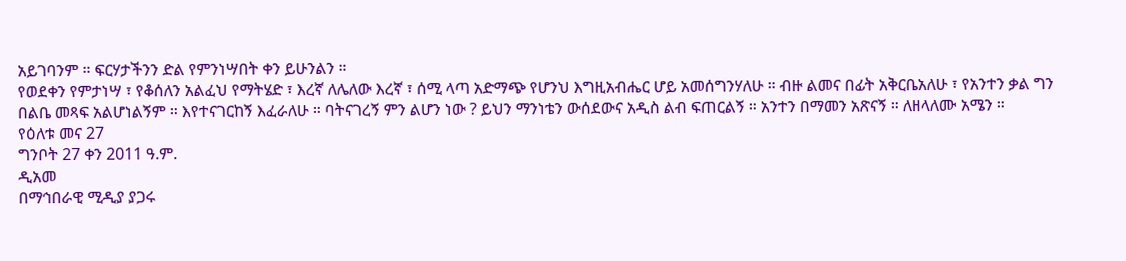አይገባንም ። ፍርሃታችንን ድል የምንነሣበት ቀን ይሁንልን ።
የወደቀን የምታነሣ ፣ የቆሰለን አልፈህ የማትሄድ ፣ እረኛ ለሌለው እረኛ ፣ ሰሚ ላጣ አድማጭ የሆንህ እግዚአብሔር ሆይ አመሰግንሃለሁ ። ብዙ ልመና በፊት አቅርቤአለሁ ፣ የአንተን ቃል ግን በልቤ መጻፍ አልሆነልኝም ። እየተናገርከኝ እፈራለሁ ። ባትናገረኝ ምን ልሆን ነው ? ይህን ማንነቴን ውሰደውና አዲስ ልብ ፍጠርልኝ ። አንተን በማመን አጽናኝ ። ለዘላለሙ አሜን ።
የዕለቱ መና 27
ግንቦት 27 ቀን 2011 ዓ.ም.
ዲአመ
በማኅበራዊ ሚዲያ ያጋሩ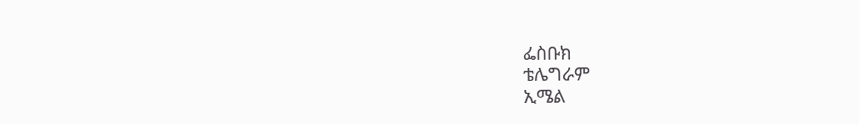ፌስቡክ
ቴሌግራም
ኢሜል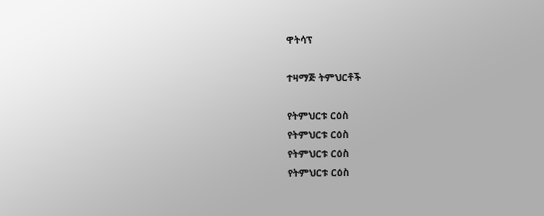ዋትሳፕ

ተዛማጅ ትምህርቶች

የትምህርቱ ርዕስ
የትምህርቱ ርዕስ
የትምህርቱ ርዕስ
የትምህርቱ ርዕስ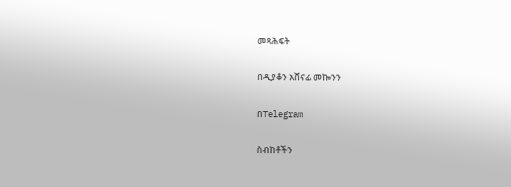መጻሕፍት

በዲያቆን አሸናፊ መኰንን

በTelegram

ስብከቶችን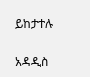ይከታተሉ

አዳዲስ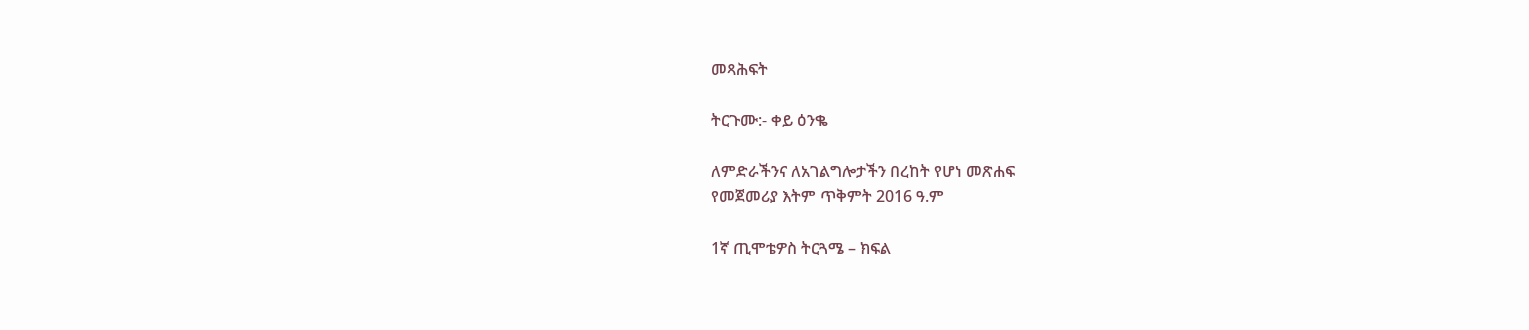መጻሕፍት

ትርጉሙ:- ቀይ ዕንቈ

ለምድራችንና ለአገልግሎታችን በረከት የሆነ መጽሐፍ
የመጀመሪያ እትም ጥቅምት 2016 ዓ.ም

1ኛ ጢሞቴዎስ ትርጓሜ – ክፍል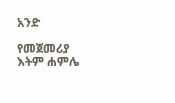አንድ

የመጀመሪያ እትም ሐምሌ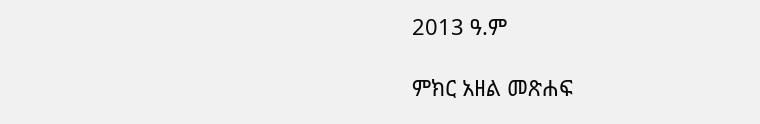2013 ዓ.ም

ምክር አዘል መጽሐፍ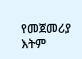የመጀመሪያ እትም